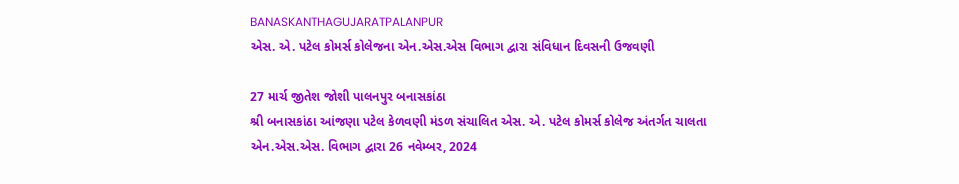BANASKANTHAGUJARATPALANPUR
એસ. એ. પટેલ કોમર્સ કોલેજના એન.એસ.એસ વિભાગ દ્વારા સંવિધાન દિવસની ઉજવણી

27 માર્ચ જીતેશ જોશી પાલનપુર બનાસકાંઠા
શ્રી બનાસકાંઠા આંજણા પટેલ કેળવણી મંડળ સંચાલિત એસ. એ. પટેલ કોમર્સ કોલેજ અંતર્ગત ચાલતા એન.એસ.એસ. વિભાગ દ્વારા 26 નવેમ્બર, 2024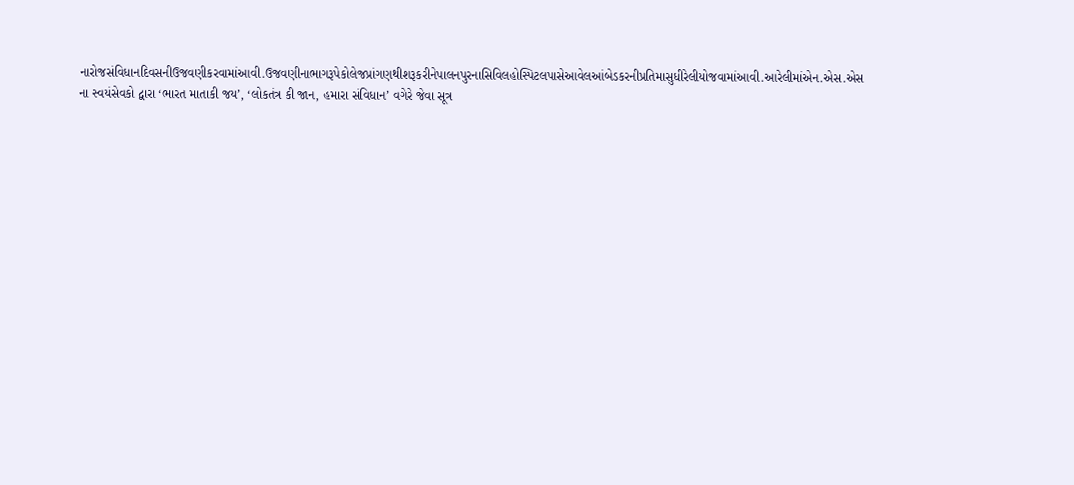નારોજસંવિધાનદિવસનીઉજવણીકરવામાંઆવી.ઉજવણીનાભાગરૂપેકોલેજપ્રાંગણથીશરૂકરીનેપાલનપુરનાસિવિલહોસ્પિટલપાસેઆવેલઆંબેડકરનીપ્રતિમાસુધીરેલીયોજવામાંઆવી.આરેલીમાંએન.એસ.એસ ના સ્વયંસેવકો દ્વારા ‘ભારત માતાકી જય’, ‘લોકતંત્ર કી જાન, હમારા સંવિધાન’ વગેરે જેવા સૂત્ર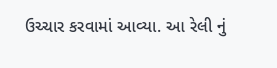ઉચ્ચાર કરવામાં આવ્યા. આ રેલી નું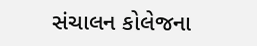સંચાલન કોલેજના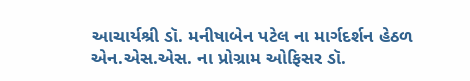આચાર્યશ્રી ડૉ. મનીષાબેન પટેલ ના માર્ગદર્શન હેઠળ એન.એસ.એસ. ના પ્રોગ્રામ ઓફિસર ડૉ.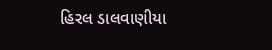હિરલ ડાલવાણીયા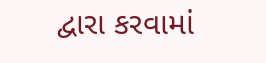દ્વારા કરવામાં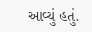આવ્યું હતું.